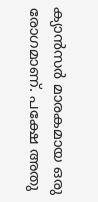ക്യാൻസർ മാരകമായ ഒരു രോഗമാണ്. പക്ഷേ അതു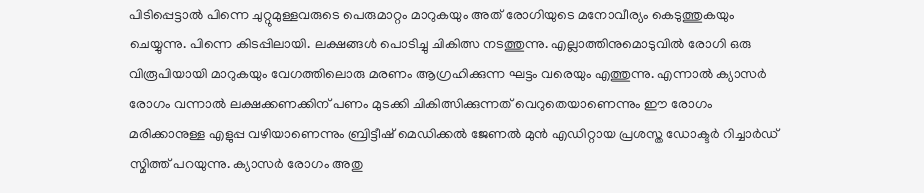പിടിപ്പെട്ടാൽ പിന്നെ ചുറ്റുമുള്ളവരുടെ പെരുമാറ്റം മാറുകയും അത് രോഗിയുടെ മനോവീര്യം കെടുത്തുകയും ചെയ്യുന്നു. പിന്നെ കിടപ്പിലായി. ലക്ഷങ്ങൾ പൊടിച്ചു ചികിത്സ നടത്തുന്നു. എല്ലാത്തിനുമൊടുവിൽ രോഗി ഒരു വിരൂപിയായി മാറുകയും വേഗത്തിലൊരു മരണം ആഗ്രഹിക്കുന്ന ഘട്ടം വരെയും എത്തുന്നു. എന്നാൽ ക്യാസർ രോഗം വന്നാൽ ലക്ഷക്കണക്കിന് പണം മുടക്കി ചികിത്സിക്കുന്നത് വെറുതെയാണെന്നും ഈ രോഗം മരിക്കാനുള്ള എളുപ്പ വഴിയാണെന്നും ബ്രിട്ടീഷ് മെഡിക്കൽ ജേണൽ മുൻ എഡിറ്റായ പ്രശസ്ത ഡോക്ടർ റിച്ചാർഡ് സ്മിത്ത് പറയുന്നു. ക്യാസർ രോഗം അതു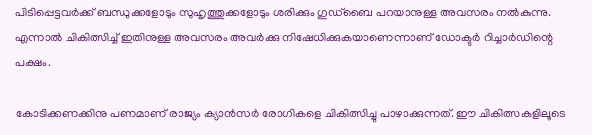പിടിപ്പെട്ടവർക്ക് ബന്ധുക്കളോടും സുഹൃത്തുക്കളോടും ശരിക്കും ഗുഡ്‌ബൈ പറയാനുള്ള അവസരം നൽകുന്നു. എന്നാൽ ചികിത്സിച്ച് ഇതിനുള്ള അവസരം അവർക്കു നിഷേധിക്കുകയാണെന്നാണ് ഡോക്ടർ റിച്ചാർഡിന്റെ പക്ഷം.

കോടിക്കണക്കിനു പണമാണ് രാജ്യം ക്യാൻസർ രോഗികളെ ചികിത്സിച്ചു പാഴാക്കുന്നത്. ഈ ചികിത്സകളിലൂടെ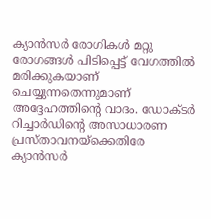ക്യാൻസർ രോഗികൾ മറ്റു രോഗങ്ങൾ പിടിപ്പെട്ട് വേഗത്തിൽ മരിക്കുകയാണ് ചെയ്യുന്നതെന്നുമാണ് അദ്ദേഹത്തിന്റെ വാദം. ഡോക്ടർ റിച്ചാർഡിന്റെ അസാധാരണ പ്രസ്താവനയ്‌ക്കെതിരേ ക്യാൻസർ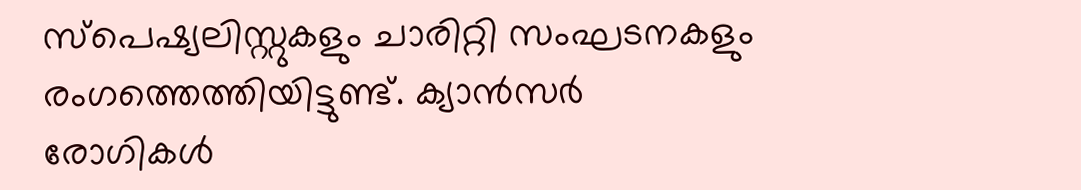സ്‌പെഷ്യലിസ്റ്റുകളും ചാരിറ്റി സംഘടനകളും രംഗത്തെത്തിയിട്ടുണ്ട്. ക്യാൻസർ രോഗികൾ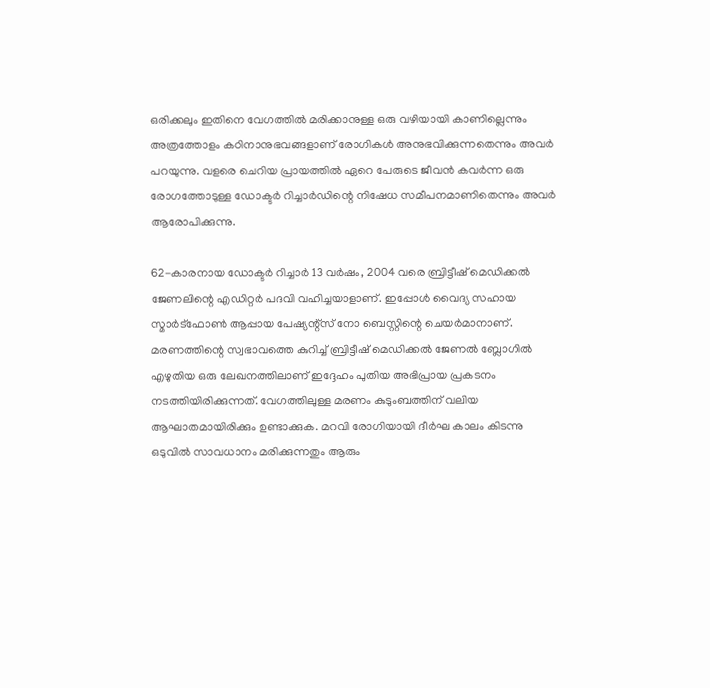ഒരിക്കലും ഇതിനെ വേഗത്തിൽ മരിക്കാനുള്ള ഒരു വഴിയായി കാണില്ലെന്നും അത്രത്തോളം കഠിനാനുഭവങ്ങളാണ് രോഗികൾ അനുഭവിക്കുന്നതെന്നും അവർ പറയുന്നു. വളരെ ചെറിയ പ്രായത്തിൽ ഏറെ പേരുടെ ജീവൻ കവർന്ന ഒരു രോഗത്തോടുള്ള ഡോക്ടർ റിച്ചാർഡിന്റെ നിഷേധ സമീപനമാണിതെന്നും അവർ ആരോപിക്കുന്നു.

62-കാരനായ ഡോക്ടർ റിച്ചാർ 13 വർഷം, 2004 വരെ ബ്രിട്ടീഷ് മെഡിക്കൽ ജേണലിന്റെ എഡിറ്റർ പദവി വഹിച്ചയാളാണ്. ഇപ്പോൾ വൈദ്യ സഹായ സ്മാർട്‌ഫോൺ ആപ്പായ പേഷ്യന്റ്‌സ് നോ ബെസ്റ്റിന്റെ ചെയർമാനാണ്. മരണത്തിന്റെ സ്വഭാവത്തെ കുറിച്ച് ബ്രിട്ടീഷ് മെഡിക്കൽ ജേണൽ ബ്ലോഗിൽ എഴുതിയ ഒരു ലേഖനത്തിലാണ് ഇദ്ദേഹം പുതിയ അഭിപ്രായ പ്രകടനം നടത്തിയിരിക്കുന്നത്. വേഗത്തിലുള്ള മരണം കുടുംബത്തിന് വലിയ ആഘാതമായിരിക്കും ഉണ്ടാക്കുക. മറവി രോഗിയായി ദീർഘ കാലം കിടന്നു ഒടുവിൽ സാവധാനം മരിക്കുന്നതും ആരും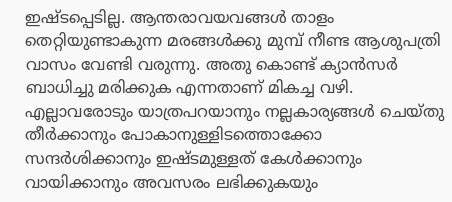ഇഷ്ടപ്പെടില്ല. ആന്തരാവയവങ്ങൾ താളം തെറ്റിയുണ്ടാകുന്ന മരങ്ങൾക്കു മുമ്പ് നീണ്ട ആശുപത്രി വാസം വേണ്ടി വരുന്നു. അതു കൊണ്ട് ക്യാൻസർ ബാധിച്ചു മരിക്കുക എന്നതാണ് മികച്ച വഴി. എല്ലാവരോടും യാത്രപറയാനും നല്ലകാര്യങ്ങൾ ചെയ്തു തീർക്കാനും പോകാനുള്ളിടത്തൊക്കോ സന്ദർശിക്കാനും ഇഷ്ടമുള്ളത് കേൾക്കാനും വായിക്കാനും അവസരം ലഭിക്കുകയും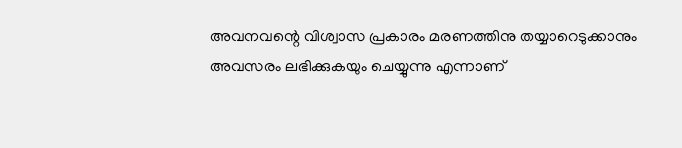അവനവന്റെ വിശ്വാസ പ്രകാരം മരണത്തിനു തയ്യാറെടുക്കാനും അവസരം ലഭിക്കുകയും ചെയ്യുന്നു എന്നാണ്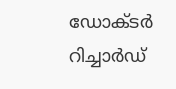ഡോക്ടർ റിച്ചാർഡ്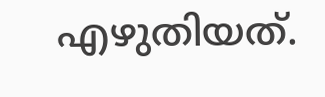എഴുതിയത്.